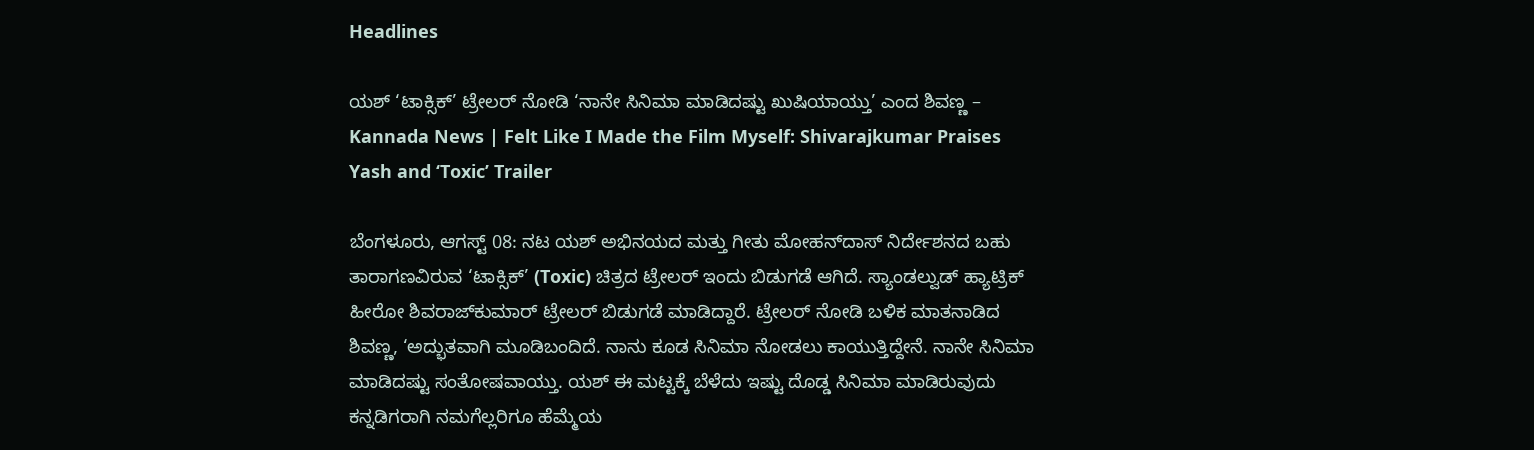Headlines

ಯಶ್ ‘ಟಾಕ್ಸಿಕ್’ ಟ್ರೇಲರ್ ನೋಡಿ ‘ನಾನೇ ಸಿನಿಮಾ ಮಾಡಿದಷ್ಟು ಖುಷಿಯಾಯ್ತು’ ಎಂದ ಶಿವಣ್ಣ – Kannada News | Felt Like I Made the Film Myself: Shivarajkumar Praises Yash and ‘Toxic’ Trailer

ಬೆಂಗಳೂರು, ಆಗಸ್ಟ್ 08: ನಟ ಯಶ್ ಅಭಿನಯದ ಮತ್ತು ಗೀತು ಮೋಹನ್‌ದಾಸ್ ನಿರ್ದೇಶನದ ಬಹು ತಾರಾಗಣವಿರುವ ‘ಟಾಕ್ಸಿಕ್’ (Toxic) ಚಿತ್ರದ ಟ್ರೇಲರ್ ಇಂದು ಬಿಡುಗಡೆ ಆಗಿದೆ. ಸ್ಯಾಂಡಲ್ವುಡ್ ಹ್ಯಾಟ್ರಿಕ್ ಹೀರೋ ಶಿವರಾಜ್‌ಕುಮಾರ್ ಟ್ರೇಲರ್ ಬಿಡುಗಡೆ ಮಾಡಿದ್ದಾರೆ. ಟ್ರೇಲರ್ ನೋಡಿ ಬಳಿಕ ಮಾತನಾಡಿದ ಶಿವಣ್ಣ, ‘ಅದ್ಭುತವಾಗಿ ಮೂಡಿಬಂದಿದೆ. ನಾನು ಕೂಡ ಸಿನಿಮಾ ನೋಡಲು ಕಾಯುತ್ತಿದ್ದೇನೆ. ನಾನೇ ಸಿನಿಮಾ ಮಾಡಿದಷ್ಟು ಸಂತೋಷವಾಯ್ತು. ಯಶ್ ಈ ಮಟ್ಟಕ್ಕೆ ಬೆಳೆದು ಇಷ್ಟು ದೊಡ್ಡ ಸಿನಿಮಾ ಮಾಡಿರುವುದು ಕನ್ನಡಿಗರಾಗಿ ನಮಗೆಲ್ಲರಿಗೂ ಹೆಮ್ಮೆಯ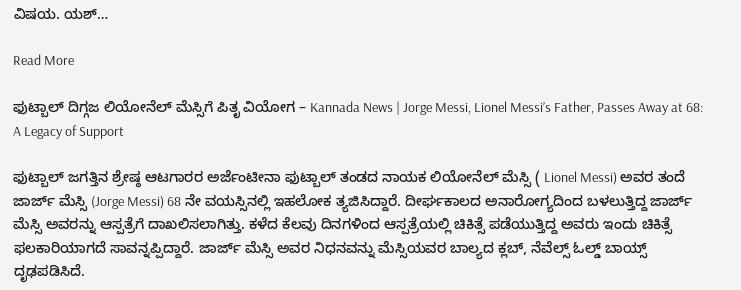ವಿಷಯ. ಯಶ್…

Read More

ಫುಟ್ಬಾಲ್ ದಿಗ್ಗಜ ಲಿಯೋನೆಲ್ ಮೆಸ್ಸಿಗೆ ಪಿತೃ ವಿಯೋಗ – Kannada News | Jorge Messi, Lionel Messi’s Father, Passes Away at 68: A Legacy of Support

ಫುಟ್ಬಾಲ್ ಜಗತ್ತಿನ ಶ್ರೇಷ್ಠ ಆಟಗಾರರ ಅರ್ಜೆಂಟೀನಾ ಫುಟ್ಬಾಲ್ ತಂಡದ ನಾಯಕ ಲಿಯೋನೆಲ್ ಮೆಸ್ಸಿ ( Lionel Messi) ಅವರ ತಂದೆ ಜಾರ್ಜ್ ಮೆಸ್ಸಿ (Jorge Messi) 68 ನೇ ವಯಸ್ಸಿನಲ್ಲಿ ಇಹಲೋಕ ತ್ಯಜಿಸಿದ್ದಾರೆ. ದೀರ್ಘಕಾಲದ ಅನಾರೋಗ್ಯದಿಂದ ಬಳಲುತ್ತಿದ್ದ ಜಾರ್ಜ್ ಮೆಸ್ಸಿ ಅವರನ್ನು ಆಸ್ಪತ್ರೆಗೆ ದಾಖಲಿಸಲಾಗಿತ್ತು. ಕಳೆದ ಕೆಲವು ದಿನಗಳಿಂದ ಆಸ್ಪತ್ರೆಯಲ್ಲಿ ಚಿಕಿತ್ಸೆ ಪಡೆಯುತ್ತಿದ್ದ ಅವರು ಇಂದು ಚಿಕಿತ್ಸೆ ಫಲಕಾರಿಯಾಗದೆ ಸಾವನ್ನಪ್ಪಿದ್ದಾರೆ. ಜಾರ್ಜ್ ಮೆಸ್ಸಿ ಅವರ ನಿಧನವನ್ನು ಮೆಸ್ಸಿಯವರ ಬಾಲ್ಯದ ಕ್ಲಬ್, ನೆವೆಲ್ಸ್ ಓಲ್ಡ್ ಬಾಯ್ಸ್ ದೃಢಪಡಿಸಿದೆ.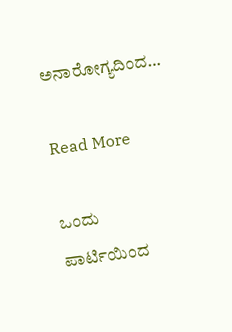ಅನಾರೋಗ್ಯದಿಂದ…

Read More

ಒಂದು ಪಾರ್ಟಿಯಿಂದ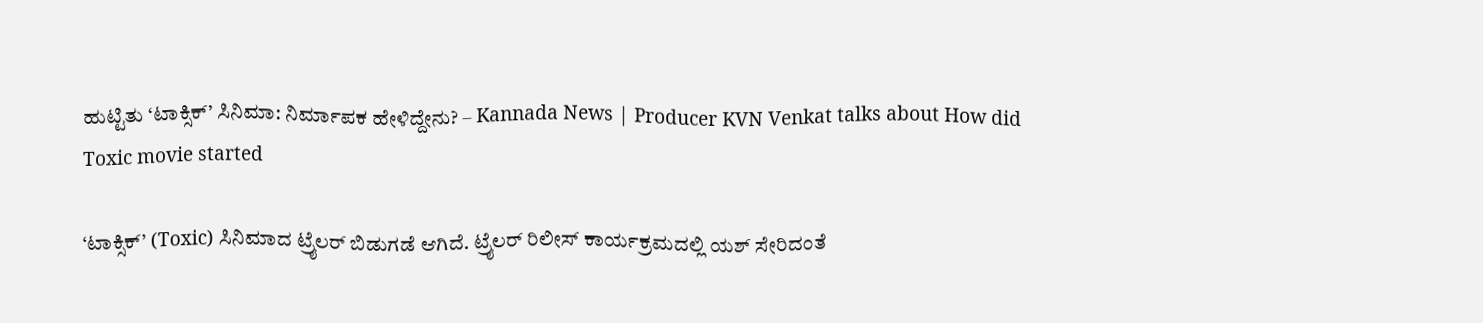ಹುಟ್ಟಿತು ‘ಟಾಕ್ಸಿಕ್’ ಸಿನಿಮಾ: ನಿರ್ಮಾಪಕ ಹೇಳಿದ್ದೇನು? – Kannada News | Producer KVN Venkat talks about How did Toxic movie started

‘ಟಾಕ್ಸಿಕ್’ (Toxic) ಸಿನಿಮಾದ ಟ್ರೈಲರ್ ಬಿಡುಗಡೆ ಆಗಿದೆ. ಟ್ರೈಲರ್ ರಿಲೀಸ್ ಕಾರ್ಯಕ್ರಮದಲ್ಲಿ ಯಶ್ ಸೇರಿದಂತೆ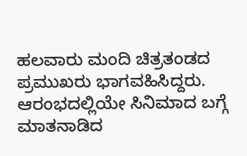ಹಲವಾರು ಮಂದಿ ಚಿತ್ರತಂಡದ ಪ್ರಮುಖರು ಭಾಗವಹಿಸಿದ್ದರು. ಆರಂಭದಲ್ಲಿಯೇ ಸಿನಿಮಾದ ಬಗ್ಗೆ ಮಾತನಾಡಿದ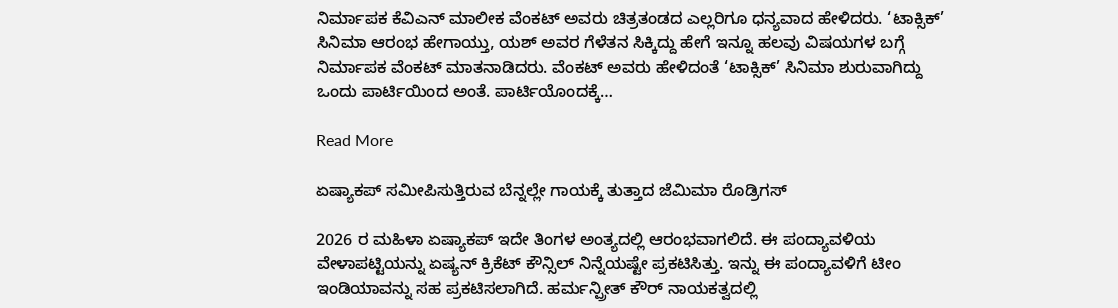ನಿರ್ಮಾಪಕ ಕೆವಿಎನ್ ಮಾಲೀಕ ವೆಂಕಟ್ ಅವರು ಚಿತ್ರತಂಡದ ಎಲ್ಲರಿಗೂ ಧನ್ಯವಾದ ಹೇಳಿದರು. ‘ಟಾಕ್ಸಿಕ್’ ಸಿನಿಮಾ ಆರಂಭ ಹೇಗಾಯ್ತು, ಯಶ್ ಅವರ ಗೆಳೆತನ ಸಿಕ್ಕಿದ್ದು ಹೇಗೆ ಇನ್ನೂ ಹಲವು ವಿಷಯಗಳ ಬಗ್ಗೆ ನಿರ್ಮಾಪಕ ವೆಂಕಟ್ ಮಾತನಾಡಿದರು. ವೆಂಕಟ್ ಅವರು ಹೇಳಿದಂತೆ ‘ಟಾಕ್ಸಿಕ್’ ಸಿನಿಮಾ ಶುರುವಾಗಿದ್ದು ಒಂದು ಪಾರ್ಟಿಯಿಂದ ಅಂತೆ. ಪಾರ್ಟಿಯೊಂದಕ್ಕೆ…

Read More

ಏಷ್ಯಾಕಪ್ ಸಮೀಪಿಸುತ್ತಿರುವ ಬೆನ್ನಲ್ಲೇ ಗಾಯಕ್ಕೆ ತುತ್ತಾದ ಜೆಮಿಮಾ ರೊಡ್ರಿಗಸ್

2026 ರ ಮಹಿಳಾ ಏಷ್ಯಾಕಪ್ ಇದೇ ತಿಂಗಳ ಅಂತ್ಯದಲ್ಲಿ ಆರಂಭವಾಗಲಿದೆ. ಈ ಪಂದ್ಯಾವಳಿಯ ವೇಳಾಪಟ್ಟಿಯನ್ನು ಏಷ್ಯನ್ ಕ್ರಿಕೆಟ್ ಕೌನ್ಸಿಲ್ ನಿನ್ನೆಯಷ್ಟೇ ಪ್ರಕಟಿಸಿತ್ತು. ಇನ್ನು ಈ ಪಂದ್ಯಾವಳಿಗೆ ಟೀಂ ಇಂಡಿಯಾವನ್ನು ಸಹ ಪ್ರಕಟಿಸಲಾಗಿದೆ. ಹರ್ಮನ್ಪ್ರೀತ್ ಕೌರ್ ನಾಯಕತ್ವದಲ್ಲಿ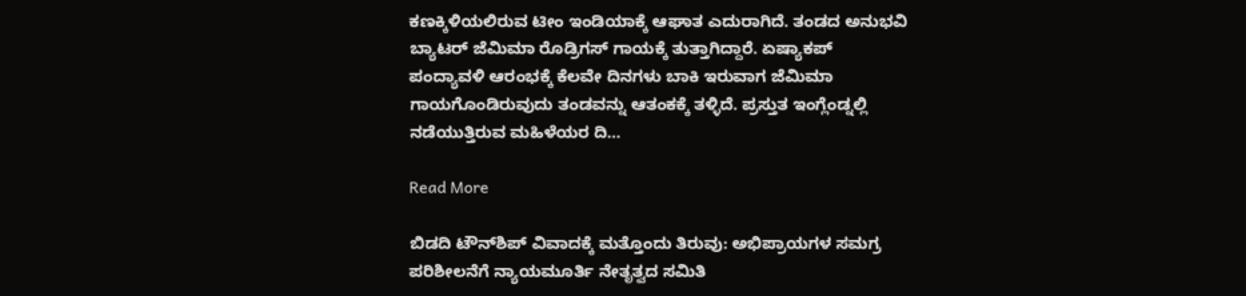ಕಣಕ್ಕಿಳಿಯಲಿರುವ ಟೀಂ ಇಂಡಿಯಾಕ್ಕೆ ಆಘಾತ ಎದುರಾಗಿದೆ. ತಂಡದ ಅನುಭವಿ ಬ್ಯಾಟರ್ ಜೆಮಿಮಾ ರೊಡ್ರಿಗಸ್ ಗಾಯಕ್ಕೆ ತುತ್ತಾಗಿದ್ದಾರೆ. ಏಷ್ಯಾಕಪ್ ಪಂದ್ಯಾವಳಿ ಆರಂಭಕ್ಕೆ ಕೆಲವೇ ದಿನಗಳು ಬಾಕಿ ಇರುವಾಗ ಜೆಮಿಮಾ ಗಾಯಗೊಂಡಿರುವುದು ತಂಡವನ್ನು ಆತಂಕಕ್ಕೆ ತಳ್ಳಿದೆ. ಪ್ರಸ್ತುತ ಇಂಗ್ಲೆಂಡ್ನಲ್ಲಿ ನಡೆಯುತ್ತಿರುವ ಮಹಿಳೆಯರ ದಿ…

Read More

ಬಿಡದಿ ಟೌನ್‌ಶಿಪ್‌ ವಿವಾದಕ್ಕೆ ಮತ್ತೊಂದು ತಿರುವು: ಅಭಿಪ್ರಾಯಗಳ ಸಮಗ್ರ ಪರಿಶೀಲನೆಗೆ ನ್ಯಾಯಮೂರ್ತಿ ನೇತೃತ್ವದ ಸಮಿತಿ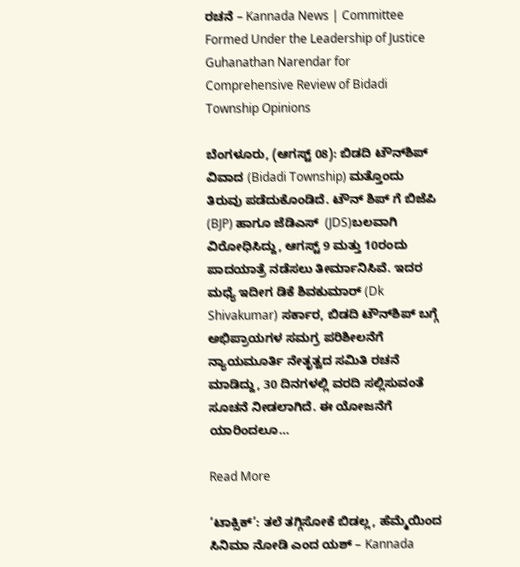ರಚನೆ – Kannada News | Committee Formed Under the Leadership of Justice Guhanathan Narendar for Comprehensive Review of Bidadi Township Opinions

ಬೆಂಗಳೂರು, (ಆಗಸ್ಟ್ 08): ಬಿಡದಿ ಟೌನ್‌ಶಿಪ್‌ ವಿವಾದ (Bidadi Township) ಮತ್ತೊಂದು ತಿರುವು ಪಡೆದುಕೊಂಡಿದೆ. ಟೌನ್ ಶಿಪ್ ಗೆ ಬಿಜೆಪಿ (BJP) ಹಾಗೂ ಜೆಡಿಎಸ್  (JDS)ಬಲವಾಗಿ ವಿರೋಧಿಸಿದ್ದು, ಆಗಸ್ಟ್ 9 ಮತ್ತು 10ರಂದು ಪಾದಯಾತ್ರೆ ನಡೆಸಲು ತೀರ್ಮಾನಿಸಿವೆ. ಇದರ ಮಧ್ಯೆ ಇದೀಗ ಡಿಕೆ ಶಿವಕುಮಾರ್ (Dk Shivakumar) ಸರ್ಕಾರ, ಬಿಡದಿ ಟೌನ್‌ಶಿಪ್‌ ಬಗ್ಗೆ ಅಭಿಪ್ರಾಯಗಳ ಸಮಗ್ರ ಪರಿಶೀಲನೆಗೆ ನ್ಯಾಯಮೂರ್ತಿ ನೇತೃತ್ವದ ಸಮಿತಿ ರಚನೆ ಮಾಡಿದ್ದು, 30 ದಿನಗಳಲ್ಲಿ ವರದಿ ಸಲ್ಲಿಸುವಂತೆ ಸೂಚನೆ ನೀಡಲಾಗಿದೆ. ಈ ಯೋಜನೆಗೆ ಯಾರಿಂದಲೂ…

Read More

‘ಟಾಕ್ಸಿಕ್’: ತಲೆ ತಗ್ಗಿಸೋಕೆ ಬಿಡಲ್ಲ, ಹೆಮ್ಮೆಯಿಂದ ಸಿನಿಮಾ ನೋಡಿ ಎಂದ ಯಶ್ – Kannada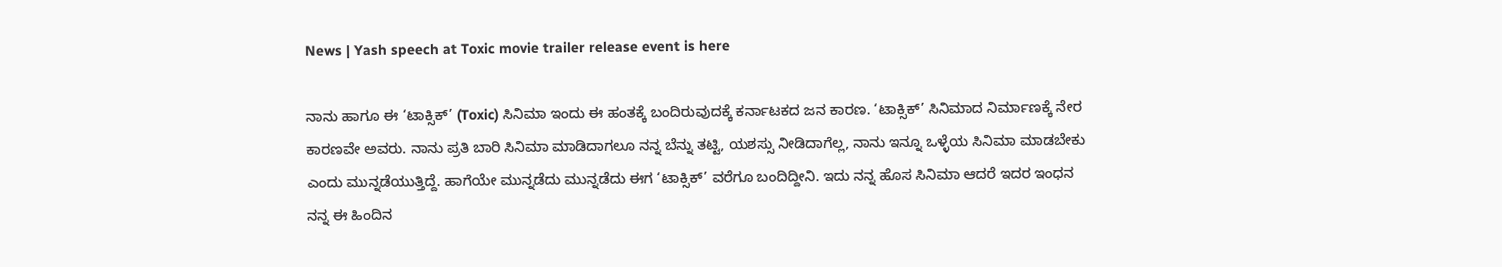News | Yash speech at Toxic movie trailer release event is here

ನಾನು ಹಾಗೂ ಈ ‘ಟಾಕ್ಸಿಕ್’ (Toxic) ಸಿನಿಮಾ ಇಂದು ಈ ಹಂತಕ್ಕೆ ಬಂದಿರುವುದಕ್ಕೆ ಕರ್ನಾಟಕದ ಜನ ಕಾರಣ. ‘ಟಾಕ್ಸಿಕ್’ ಸಿನಿಮಾದ ನಿರ್ಮಾಣಕ್ಕೆ ನೇರ ಕಾರಣವೇ ಅವರು. ನಾನು ಪ್ರತಿ ಬಾರಿ ಸಿನಿಮಾ ಮಾಡಿದಾಗಲೂ ನನ್ನ ಬೆನ್ನು ತಟ್ಟಿ, ಯಶಸ್ಸು ನೀಡಿದಾಗೆಲ್ಲ, ನಾನು ಇನ್ನೂ ಒಳ್ಳೆಯ ಸಿನಿಮಾ ಮಾಡಬೇಕು ಎಂದು ಮುನ್ನಡೆಯುತ್ತಿದ್ದೆ. ಹಾಗೆಯೇ ಮುನ್ನಡೆದು ಮುನ್ನಡೆದು ಈಗ ‘ಟಾಕ್ಸಿಕ್’ ವರೆಗೂ ಬಂದಿದ್ದೀನಿ. ಇದು ನನ್ನ ಹೊಸ ಸಿನಿಮಾ ಆದರೆ ಇದರ ಇಂಧನ ನನ್ನ ಈ ಹಿಂದಿನ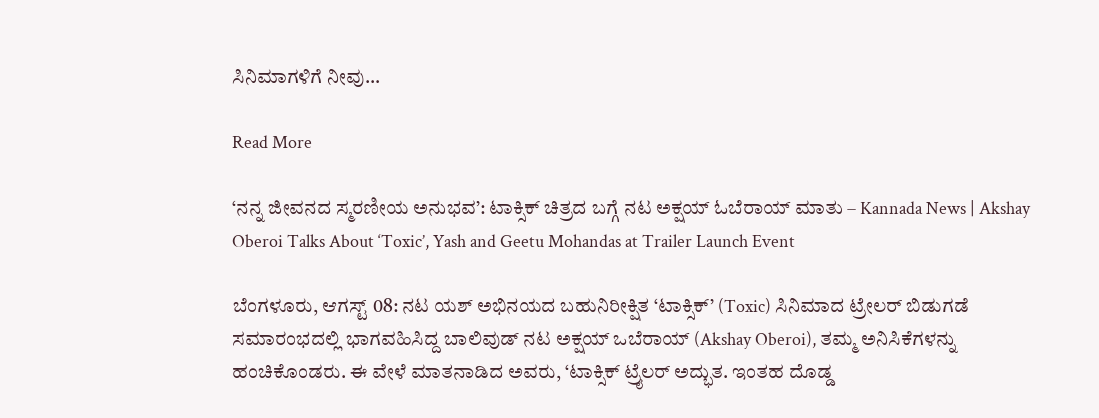ಸಿನಿಮಾಗಳಿಗೆ ನೀವು…

Read More

‘ನನ್ನ ಜೀವನದ ಸ್ಮರಣೀಯ ಅನುಭವ’: ಟಾಕ್ಸಿಕ್ ಚಿತ್ರದ ಬಗ್ಗೆ ನಟ ಅಕ್ಷಯ್ ಓಬೆರಾಯ್ ಮಾತು – Kannada News | Akshay Oberoi Talks About ‘Toxic’, Yash and Geetu Mohandas at Trailer Launch Event

ಬೆಂಗಳೂರು, ಆಗಸ್ಟ್ 08: ನಟ ಯಶ್ ಅಭಿನಯದ ಬಹುನಿರೀಕ್ಷಿತ ‘ಟಾಕ್ಸಿಕ್’ (Toxic) ಸಿನಿಮಾದ ಟ್ರೇಲರ್ ಬಿಡುಗಡೆ ಸಮಾರಂಭದಲ್ಲಿ ಭಾಗವಹಿಸಿದ್ದ ಬಾಲಿವುಡ್ ನಟ ಅಕ್ಷಯ್ ಒಬೆರಾಯ್ (Akshay Oberoi), ತಮ್ಮ ಅನಿಸಿಕೆಗಳನ್ನು ಹಂಚಿಕೊಂಡರು. ಈ ವೇಳೆ ಮಾತನಾಡಿದ ಅವರು, ‘ಟಾಕ್ಸಿಕ್ ಟ್ರೈಲರ್ ಅದ್ಭುತ. ಇಂತಹ ದೊಡ್ಡ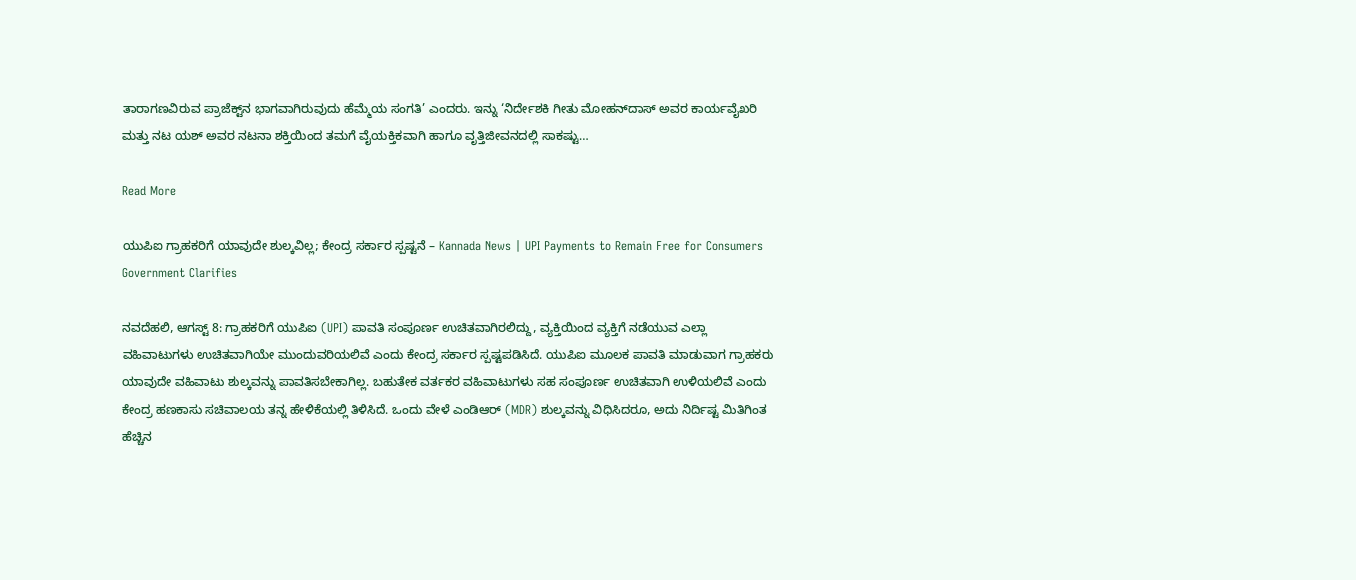ತಾರಾಗಣವಿರುವ ಪ್ರಾಜೆಕ್ಟ್‌ನ ಭಾಗವಾಗಿರುವುದು ಹೆಮ್ಮೆಯ ಸಂಗತಿ’ ಎಂದರು. ಇನ್ನು ‘ನಿರ್ದೇಶಕಿ ಗೀತು ಮೋಹನ್‌ದಾಸ್ ಅವರ ಕಾರ್ಯವೈಖರಿ ಮತ್ತು ನಟ ಯಶ್ ಅವರ ನಟನಾ ಶಕ್ತಿಯಿಂದ ತಮಗೆ ವೈಯಕ್ತಿಕವಾಗಿ ಹಾಗೂ ವೃತ್ತಿಜೀವನದಲ್ಲಿ ಸಾಕಷ್ಟು…

Read More

ಯುಪಿಐ ಗ್ರಾಹಕರಿಗೆ ಯಾವುದೇ ಶುಲ್ಕವಿಲ್ಲ; ಕೇಂದ್ರ ಸರ್ಕಾರ ಸ್ಪಷ್ಟನೆ – Kannada News | UPI Payments to Remain Free for Consumers Government Clarifies

ನವದೆಹಲಿ, ಆಗಸ್ಟ್ 8: ಗ್ರಾಹಕರಿಗೆ ಯುಪಿಐ (UPI) ಪಾವತಿ ಸಂಪೂರ್ಣ ಉಚಿತವಾಗಿರಲಿದ್ದು, ವ್ಯಕ್ತಿಯಿಂದ ವ್ಯಕ್ತಿಗೆ ನಡೆಯುವ ಎಲ್ಲಾ ವಹಿವಾಟುಗಳು ಉಚಿತವಾಗಿಯೇ ಮುಂದುವರಿಯಲಿವೆ ಎಂದು ಕೇಂದ್ರ ಸರ್ಕಾರ ಸ್ಪಷ್ಟಪಡಿಸಿದೆ. ಯುಪಿಐ ಮೂಲಕ ಪಾವತಿ ಮಾಡುವಾಗ ಗ್ರಾಹಕರು ಯಾವುದೇ ವಹಿವಾಟು ಶುಲ್ಕವನ್ನು ಪಾವತಿಸಬೇಕಾಗಿಲ್ಲ. ಬಹುತೇಕ ವರ್ತಕರ ವಹಿವಾಟುಗಳು ಸಹ ಸಂಪೂರ್ಣ ಉಚಿತವಾಗಿ ಉಳಿಯಲಿವೆ ಎಂದು ಕೇಂದ್ರ ಹಣಕಾಸು ಸಚಿವಾಲಯ ತನ್ನ ಹೇಳಿಕೆಯಲ್ಲಿ ತಿಳಿಸಿದೆ. ಒಂದು ವೇಳೆ ಎಂಡಿಆರ್ (MDR) ಶುಲ್ಕವನ್ನು ವಿಧಿಸಿದರೂ, ಅದು ನಿರ್ದಿಷ್ಟ ಮಿತಿಗಿಂತ ಹೆಚ್ಚಿನ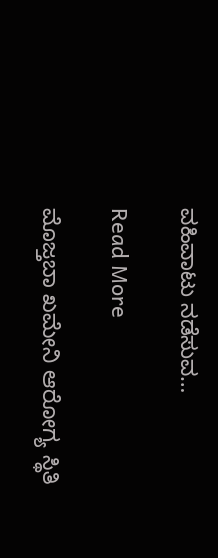ವಹಿವಾಟು ನಡೆಸುವ…

Read More

ಮೊಜ್ತಬಾ ಖಮೇನಿ ಆರೋಗ್ಯ ಸ್ಥಿತಿ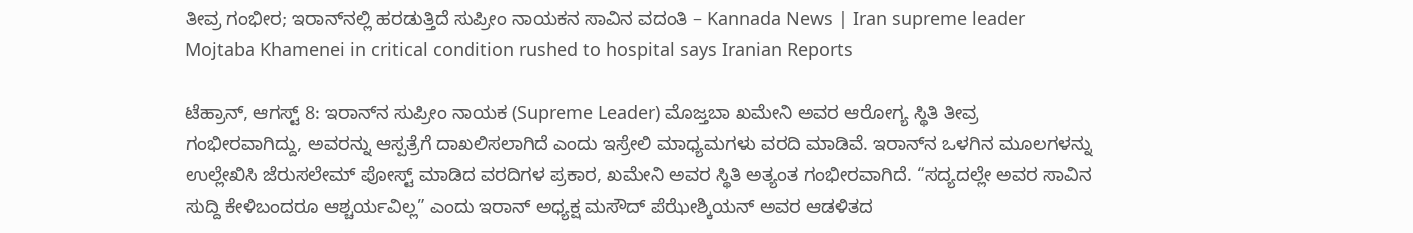ತೀವ್ರ ಗಂಭೀರ; ಇರಾನ್‌ನಲ್ಲಿ ಹರಡುತ್ತಿದೆ ಸುಪ್ರೀಂ ನಾಯಕನ ಸಾವಿನ ವದಂತಿ – Kannada News | Iran supreme leader Mojtaba Khamenei in critical condition rushed to hospital says Iranian Reports

ಟೆಹ್ರಾನ್, ಆಗಸ್ಟ್ 8: ಇರಾನ್‌ನ ಸುಪ್ರೀಂ ನಾಯಕ (Supreme Leader) ಮೊಜ್ತಬಾ ಖಮೇನಿ ಅವರ ಆರೋಗ್ಯ ಸ್ಥಿತಿ ತೀವ್ರ ಗಂಭೀರವಾಗಿದ್ದು, ಅವರನ್ನು ಆಸ್ಪತ್ರೆಗೆ ದಾಖಲಿಸಲಾಗಿದೆ ಎಂದು ಇಸ್ರೇಲಿ ಮಾಧ್ಯಮಗಳು ವರದಿ ಮಾಡಿವೆ. ಇರಾನ್‌ನ ಒಳಗಿನ ಮೂಲಗಳನ್ನು ಉಲ್ಲೇಖಿಸಿ ಜೆರುಸಲೇಮ್ ಪೋಸ್ಟ್ ಮಾಡಿದ ವರದಿಗಳ ಪ್ರಕಾರ, ಖಮೇನಿ ಅವರ ಸ್ಥಿತಿ ಅತ್ಯಂತ ಗಂಭೀರವಾಗಿದೆ. “ಸದ್ಯದಲ್ಲೇ ಅವರ ಸಾವಿನ ಸುದ್ದಿ ಕೇಳಿಬಂದರೂ ಆಶ್ಚರ್ಯವಿಲ್ಲ” ಎಂದು ಇರಾನ್ ಅಧ್ಯಕ್ಷ ಮಸೌದ್ ಪೆಝೇಶ್ಕಿಯನ್ ಅವರ ಆಡಳಿತದ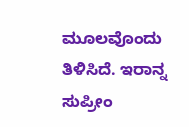ಮೂಲವೊಂದು ತಿಳಿಸಿದೆ. ಇರಾನ್ನ ಸುಪ್ರೀಂ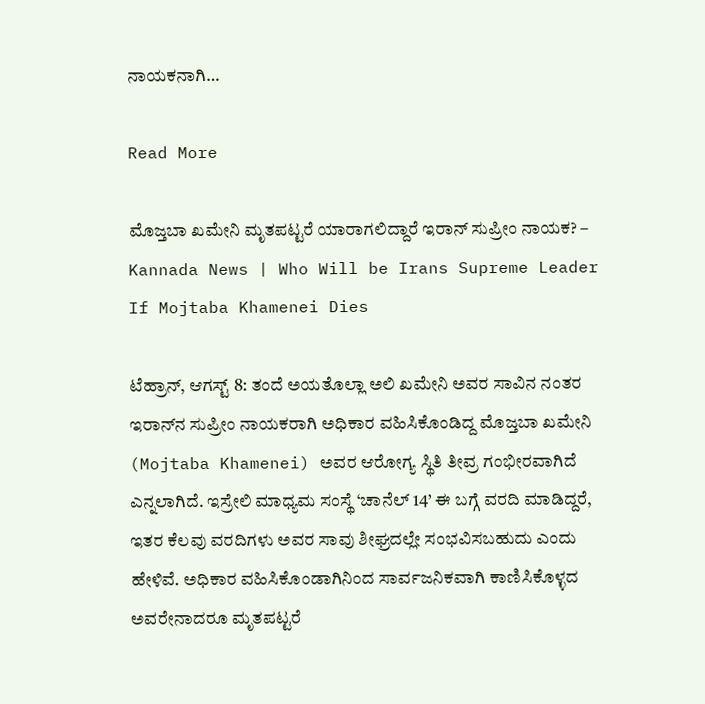ನಾಯಕನಾಗಿ…

Read More

ಮೊಜ್ತಬಾ ಖಮೇನಿ ಮೃತಪಟ್ಟರೆ ಯಾರಾಗಲಿದ್ದಾರೆ ಇರಾನ್ ಸುಪ್ರೀಂ ನಾಯಕ? – Kannada News | Who Will be Irans Supreme Leader If Mojtaba Khamenei Dies

ಟೆಹ್ರಾನ್, ಆಗಸ್ಟ್ 8: ತಂದೆ ಅಯತೊಲ್ಲಾ ಅಲಿ ಖಮೇನಿ ಅವರ ಸಾವಿನ ನಂತರ ಇರಾನ್‌ನ ಸುಪ್ರೀಂ ನಾಯಕರಾಗಿ ಅಧಿಕಾರ ವಹಿಸಿಕೊಂಡಿದ್ದ ಮೊಜ್ತಬಾ ಖಮೇನಿ (Mojtaba Khamenei) ಅವರ ಆರೋಗ್ಯ ಸ್ಥಿತಿ ತೀವ್ರ ಗಂಭೀರವಾಗಿದೆ ಎನ್ನಲಾಗಿದೆ. ಇಸ್ರೇಲಿ ಮಾಧ್ಯಮ ಸಂಸ್ಥೆ ‘ಚಾನೆಲ್ 14’ ಈ ಬಗ್ಗೆ ವರದಿ ಮಾಡಿದ್ದರೆ, ಇತರ ಕೆಲವು ವರದಿಗಳು ಅವರ ಸಾವು ಶೀಘ್ರದಲ್ಲೇ ಸಂಭವಿಸಬಹುದು ಎಂದು ಹೇಳಿವೆ. ಅಧಿಕಾರ ವಹಿಸಿಕೊಂಡಾಗಿನಿಂದ ಸಾರ್ವಜನಿಕವಾಗಿ ಕಾಣಿಸಿಕೊಳ್ಳದ ಅವರೇನಾದರೂ ಮೃತಪಟ್ಟರೆ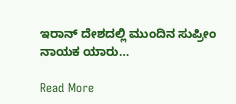ಇರಾನ್ ದೇಶದಲ್ಲಿ ಮುಂದಿನ ಸುಪ್ರೀಂ ನಾಯಕ ಯಾರು…

Read More